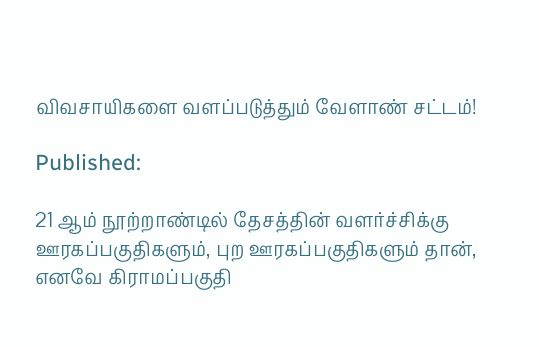விவசாயிகளை வளப்படுத்தும் வேளாண் சட்டம்!

Published:

21 ஆம் நூற்றாண்டில் தேசத்தின் வளர்ச்சிக்கு ஊரகப்பகுதிகளும், புற ஊரகப்பகுதிகளும் தான், எனவே கிராமப்பகுதி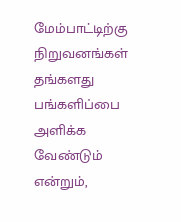மேம்பாட்டிற்கு நிறுவனங்கள் தங்களது பங்களிப்பை அளிக்க வேண்டும் என்றும்,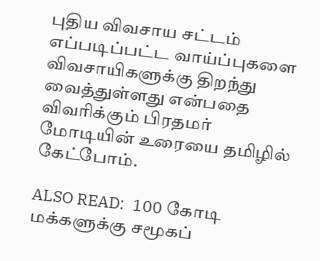புதிய விவசாய சட்டம் எப்படிப்பட்ட வாய்ப்புகளை விவசாயிகளுக்கு திறந்து வைத்துள்ளது என்பதை விவரிக்கும் பிரதமர் மோடியின் உரையை தமிழில் கேட்போம்.

ALSO READ:  100 கோடி மக்களுக்கு சமூகப்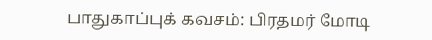பாதுகாப்புக் கவசம்: பிரதமர் மோடி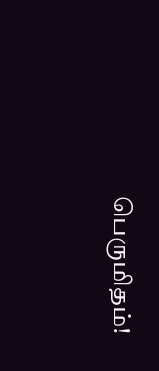பெருமிதம்!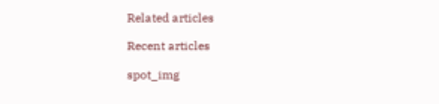Related articles

Recent articles

spot_img